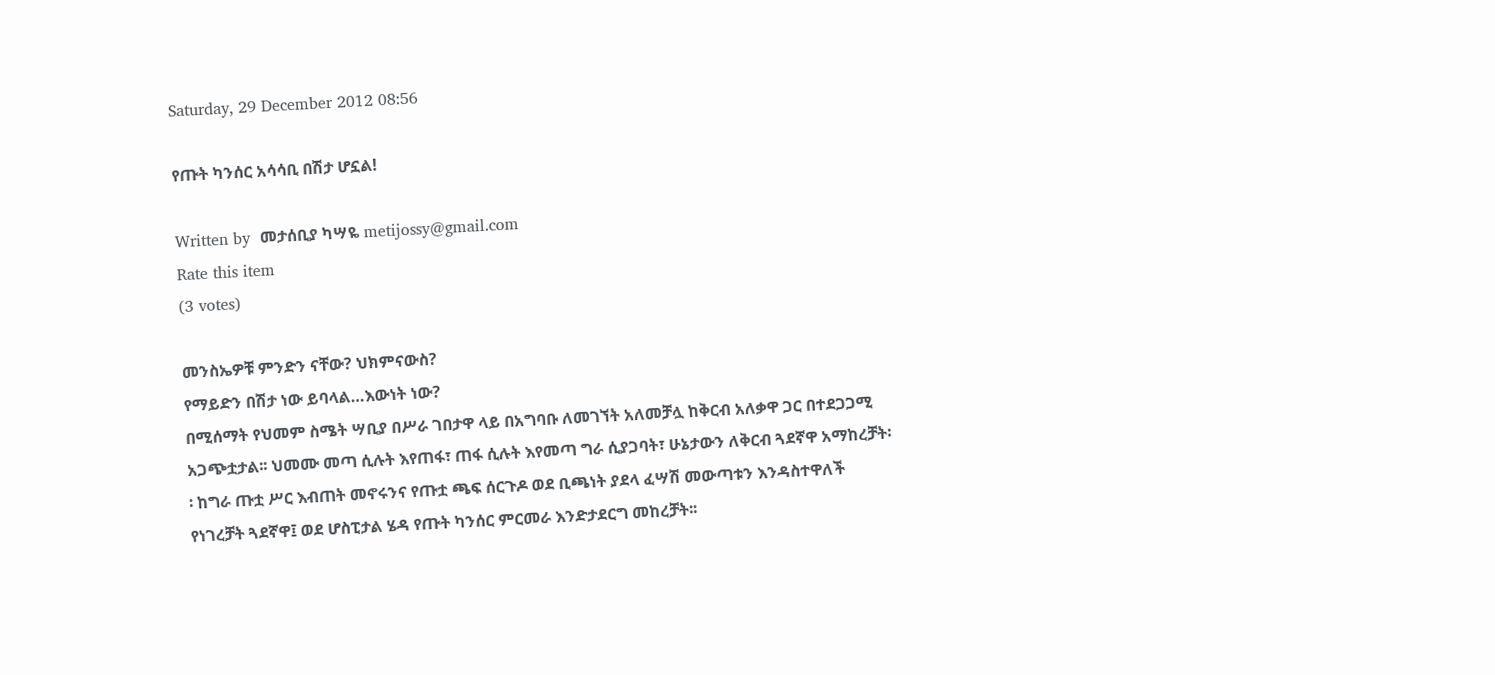Saturday, 29 December 2012 08:56

የጡት ካንሰር አሳሳቢ በሽታ ሆኗል!

Written by  መታሰቢያ ካሣዬ metijossy@gmail.com
Rate this item
(3 votes)

መንስኤዎቹ ምንድን ናቸው? ህክምናውስ?
የማይድን በሽታ ነው ይባላል…እውነት ነው?
በሚሰማት የህመም ስሜት ሣቢያ በሥራ ገበታዋ ላይ በአግባቡ ለመገኘት አለመቻሏ ከቅርብ አለቃዋ ጋር በተደጋጋሚ አጋጭቷታል፡፡ ህመሙ መጣ ሲሉት እየጠፋ፣ ጠፋ ሲሉት እየመጣ ግራ ሲያጋባት፣ ሁኔታውን ለቅርብ ጓደኛዋ አማከረቻት፡፡ ከግራ ጡቷ ሥር እብጠት መኖሩንና የጡቷ ጫፍ ሰርጉዶ ወደ ቢጫነት ያደላ ፈሣሽ መውጣቱን እንዳስተዋለች የነገረቻት ጓደኛዋ፤ ወደ ሆስፒታል ሄዳ የጡት ካንሰር ምርመራ እንድታደርግ መከረቻት፡፡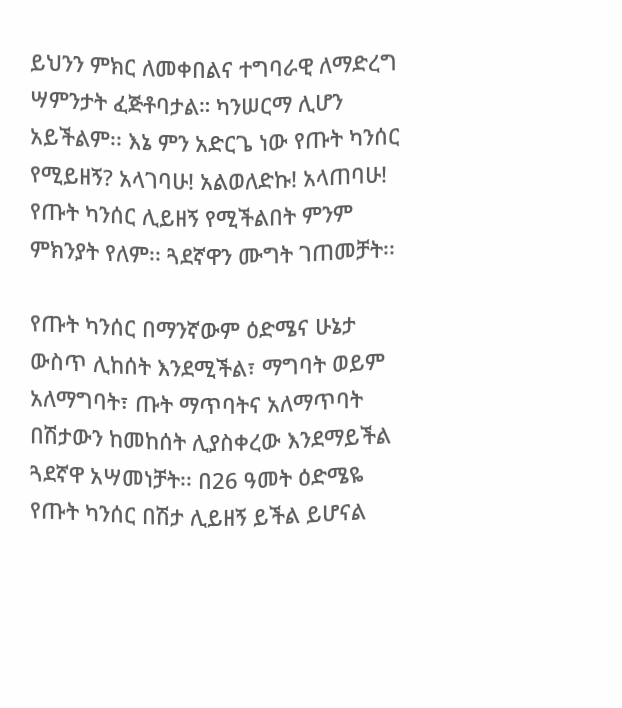ይህንን ምክር ለመቀበልና ተግባራዊ ለማድረግ ሣምንታት ፈጅቶባታል። ካንሠርማ ሊሆን አይችልም፡፡ እኔ ምን አድርጌ ነው የጡት ካንሰር የሚይዘኝ? አላገባሁ! አልወለድኩ! አላጠባሁ! የጡት ካንሰር ሊይዘኝ የሚችልበት ምንም ምክንያት የለም፡፡ ጓደኛዋን ሙግት ገጠመቻት፡፡

የጡት ካንሰር በማንኛውም ዕድሜና ሁኔታ ውስጥ ሊከሰት እንደሚችል፣ ማግባት ወይም አለማግባት፣ ጡት ማጥባትና አለማጥባት በሽታውን ከመከሰት ሊያስቀረው እንደማይችል ጓደኛዋ አሣመነቻት፡፡ በ26 ዓመት ዕድሜዬ የጡት ካንሰር በሽታ ሊይዘኝ ይችል ይሆናል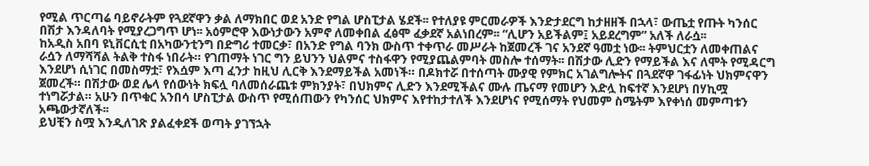የሚል ጥርጣሬ ባይኖራትም የጓደኛዋን ቃል ለማክበር ወደ አንድ የግል ሆስፒታል ሄደች፡፡ የተለያዩ ምርመራዎች እንድታደርግ ከታዘዘች በኋላ፣ ውጤቷ የጡት ካንሰር በሽታ እንዳለባት የሚያረጋግጥ ሆነ፡፡ አዕምሮዋ እውነታውን አምኖ ለመቀበል ፈፅሞ ፈቃደኛ አልነበረም፡፡ “ሊሆን አይችልም፤ አይደረግም” አለች ለራሷ፡፡
ከአዲስ አበባ ዩኒቨርሲቲ በአካውንቲንግ በድግሪ ተመርቃ፣ በአንድ የግል ባንክ ውስጥ ተቀጥራ መሥራት ከጀመረች ገና አንደኛ ዓመቷ ነው፡፡ ትምህርቷን ለመቀጠልና ራሷን ለማሻሻል ትልቅ ተስፋ ነበራት። የገጠማት ነገር ግን ይህንን ህልምና ተስፋዋን የሚያጨልምባት መስሎ ተሰማት፡፡ በሽታው ሊድን የማይችል እና ለሞት የሚዳርግ እንደሆነ ሲነገር በመስማቷ፣ የእሷም እጣ ፈንታ ከዚህ ሊርቅ እንደማይችል አመነች። በዶክተሯ በተሰጣት ሙያዊ የምክር አገልግሎትና በጓደኛዋ ገፋፊነት ህክምናዋን ጀመረች። በሽታው ወደ ሌላ የሰውነት ክፍሏ ባለመሰራጨቱ ምክንያት፣ በህክምና ሊድን እንደሚችልና ሙሉ ጤናማ የመሆን እድሏ ከፍተኛ እንደሆነ በሃኪሟ ተነግሯታል። አሁን በጥቁር አንበሳ ሆስፒታል ውስጥ የሚሰጠውን የካንሰር ህክምና እየተከታተለች እንደሆነና የሚሰማት የህመም ስሜትም እየቀነሰ መምጣቱን አጫውታኛለች፡፡
ይህቺን ስሟ እንዲለገጽ ያልፈቀደች ወጣት ያገኘኋት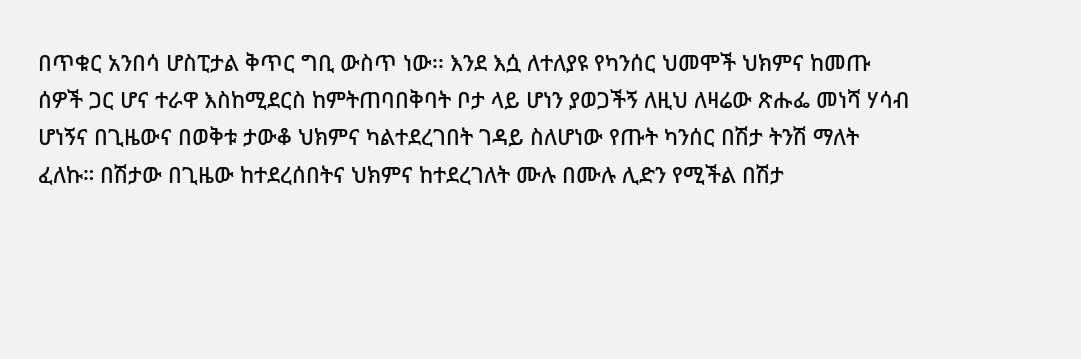በጥቁር አንበሳ ሆስፒታል ቅጥር ግቢ ውስጥ ነው፡፡ እንደ እሷ ለተለያዩ የካንሰር ህመሞች ህክምና ከመጡ ሰዎች ጋር ሆና ተራዋ እስከሚደርስ ከምትጠባበቅባት ቦታ ላይ ሆነን ያወጋችኝ ለዚህ ለዛሬው ጽሑፌ መነሻ ሃሳብ ሆነኝና በጊዜውና በወቅቱ ታውቆ ህክምና ካልተደረገበት ገዳይ ስለሆነው የጡት ካንሰር በሽታ ትንሽ ማለት ፈለኩ። በሽታው በጊዜው ከተደረሰበትና ህክምና ከተደረገለት ሙሉ በሙሉ ሊድን የሚችል በሽታ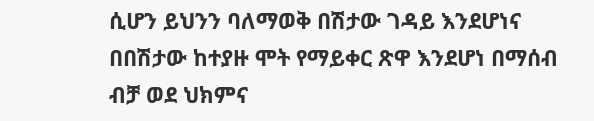ሲሆን ይህንን ባለማወቅ በሽታው ገዳይ እንደሆነና በበሽታው ከተያዙ ሞት የማይቀር ጽዋ እንደሆነ በማሰብ ብቻ ወደ ህክምና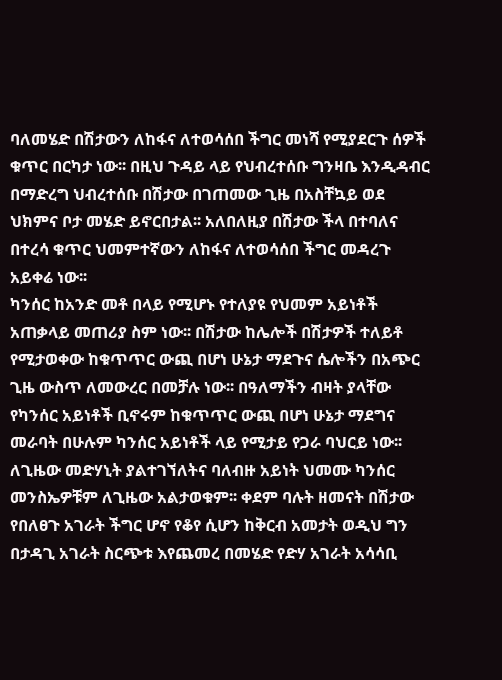ባለመሄድ በሽታውን ለከፋና ለተወሳሰበ ችግር መነሻ የሚያደርጉ ሰዎች ቁጥር በርካታ ነው፡፡ በዚህ ጉዳይ ላይ የህብረተሰቡ ግንዛቤ እንዲዳብር በማድረግ ህብረተሰቡ በሽታው በገጠመው ጊዜ በአስቸኳይ ወደ ህክምና ቦታ መሄድ ይኖርበታል፡፡ አለበለዚያ በሽታው ችላ በተባለና በተረሳ ቁጥር ህመምተኛውን ለከፋና ለተወሳሰበ ችግር መዳረጉ አይቀሬ ነው፡፡
ካንሰር ከአንድ መቶ በላይ የሚሆኑ የተለያዩ የህመም አይነቶች አጠቃላይ መጠሪያ ስም ነው፡፡ በሽታው ከሌሎች በሽታዎች ተለይቶ የሚታወቀው ከቁጥጥር ውጪ በሆነ ሁኔታ ማደጉና ሴሎችን በአጭር ጊዜ ውስጥ ለመውረር በመቻሉ ነው፡፡ በዓለማችን ብዛት ያላቸው የካንሰር አይነቶች ቢኖሩም ከቁጥጥር ውጪ በሆነ ሁኔታ ማደግና መራባት በሁሉም ካንሰር አይነቶች ላይ የሚታይ የጋራ ባህርይ ነው፡፡
ለጊዜው መድሃኒት ያልተገኘለትና ባለብዙ አይነት ህመሙ ካንሰር መንስኤዎቹም ለጊዜው አልታወቁም፡፡ ቀደም ባሉት ዘመናት በሽታው የበለፀጉ አገራት ችግር ሆኖ የቆየ ሲሆን ከቅርብ አመታት ወዲህ ግን በታዳጊ አገራት ስርጭቱ እየጨመረ በመሄድ የድሃ አገራት አሳሳቢ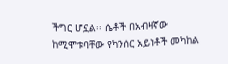ችግር ሆኗል፡፡ ሴቶች በአብዛኛው ከሚሞቱባቸው የካንሰር አይነቶች መካከል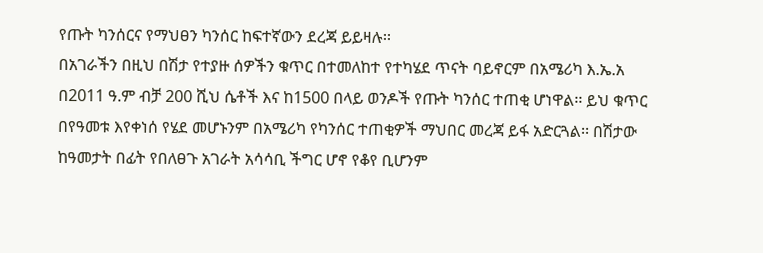የጡት ካንሰርና የማህፀን ካንሰር ከፍተኛውን ደረጃ ይይዛሉ፡፡
በአገራችን በዚህ በሽታ የተያዙ ሰዎችን ቁጥር በተመለከተ የተካሄደ ጥናት ባይኖርም በአሜሪካ እ.ኤ.አ በ2011 ዓ.ም ብቻ 200 ሺህ ሴቶች እና ከ1500 በላይ ወንዶች የጡት ካንሰር ተጠቂ ሆነዋል፡፡ ይህ ቁጥር በየዓመቱ እየቀነሰ የሄደ መሆኑንም በአሜሪካ የካንሰር ተጠቂዎች ማህበር መረጃ ይፋ አድርጓል፡፡ በሽታው ከዓመታት በፊት የበለፀጉ አገራት አሳሳቢ ችግር ሆኖ የቆየ ቢሆንም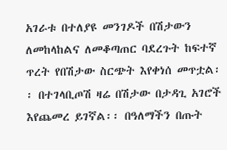አገራቱ በተለያዩ መንገዶች በሽታውን ለመከላከልና ለመቆጣጠር ባደረጉት ከፍተኛ ጥረት የበሽታው ስርጭት እየቀነሰ መጥቷል፡፡ በተገላቢጦሽ ዛሬ በሽታው በታዳጊ አገሮች እየጨመረ ይገኛል፡፡ በዓለማችን በጡት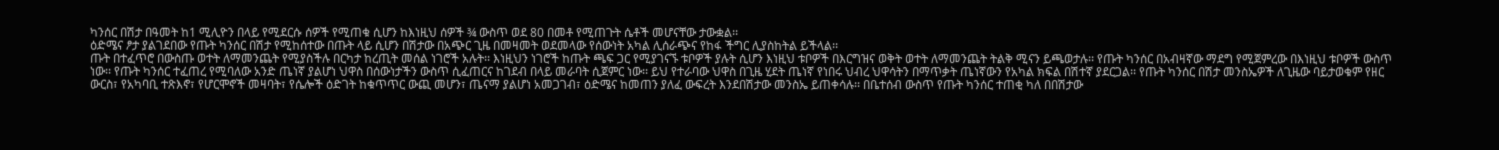ካንሰር በሽታ በዓመት ከ1 ሚሊዮን በላይ የሚደርሱ ሰዎች የሚጠቁ ሲሆን ከእነዚህ ሰዎች ¾ ውስጥ ወደ 80 በመቶ የሚጠጉት ሴቶች መሆናቸው ታውቋል፡፡
ዕድሜና ፆታ ያልገደበው የጡት ካንሰር በሽታ የሚከሰተው በጡት ላይ ሲሆን በሽታው በአጭር ጊዜ በመዛመት ወደመላው የሰውነት አካል ሊሰራጭና የከፋ ችግር ሊያስከትል ይችላል፡፡
ጡት በተፈጥሮ በውስጡ ወተት ለማመንጨት የሚያስችሉ በርካታ ከረጢት መሰል ነገሮች አሉት፡፡ እነዚህን ነገሮች ከጡት ጫፍ ጋር የሚያገናኙ ቱቦዎች ያሉት ሲሆን እነዚህ ቱቦዎች በእርግዝና ወቅት ወተት ለማመንጨት ትልቅ ሚናን ይጫወታሉ፡፡ የጡት ካንሰር በአብዛኛው ማደግ የሚጀምረው በእነዚህ ቱቦዎች ውስጥ ነው፡፡ የጡት ካንሰር ተፈጠረ የሚባለው አንድ ጤነኛ ያልሆነ ህዋስ በሰውነታችን ውስጥ ሲፈጠርና ከገደብ በላይ መራባት ሲጀምር ነው፡፡ ይህ የተራባው ህዋስ በጊዜ ሂደት ጤነኛ የነበሩ ህብረ ህዋሳትን በማጥቃት ጤነኛውን የአካል ክፍል በሽተኛ ያደርጋል፡፡ የጡት ካንሰር በሽታ መንስኤዎች ለጊዜው ባይታወቁም የዘር ውርስ፣ የአካባቢ ተጽእኖ፣ የሆርሞኖች መዛባት፣ የሴሎች ዕድገት ከቁጥጥር ውጪ መሆን፣ ጤናማ ያልሆነ አመጋገብ፣ ዕድሜና ከመጠን ያለፈ ውፍረት እንደበሽታው መንስኤ ይጠቀሳሉ፡፡ በቤተሰብ ውስጥ የጡት ካንሰር ተጠቂ ካለ በበሽታው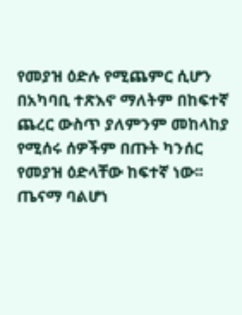የመያዝ ዕድሉ የሚጨምር ሲሆን በአካባቢ ተጽእኖ ማለትም በከፍተኛ ጨረር ውስጥ ያለምንም መከላከያ የሚሰሩ ሰዎችም በጡት ካንሰር የመያዝ ዕድላቸው ከፍተኛ ነው፡፡ ጤናማ ባልሆነ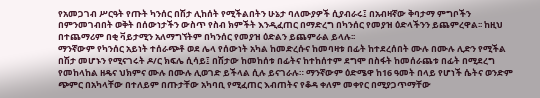የአመጋገብ ሥርዓት የጡት ካንሰር በሽታ ሊከሰት የሚችልበትን ሁኔታ ባለሙያዎች ሲያብራሩ፤ በአብዛኛው ቅባታማ ምግቦችን በምንመገብበት ወቅት በሰውነታችን ውስጥ የስብ ክምችት እንዲፈጠር በማድረግ በካንሰር የመያዝ ዕድላችንን ይጨምረዋል፡፡ ከዚህ በተጨማሪም በቂ ቫይታሚን አለማግኘትም በካንሰር የመያዝ ዕድልን ይጨምራል ይላሉ፡፡
ማንኛውም የካንሰር አይነት ተሰራጭቶ ወደ ሌላ የሰውነት አካል ከመድረሱና ከመባዛቱ በፊት ከተደረሰበት ሙሉ በሙሉ ሊድን የሚችል በሽታ መሆኑን የሚናገሩት ዶ/ር ክፍሌ ሲሳይ፤ በሽታው ከመከሰቱ በፊትና ከተከሰተም ደግሞ በስፋት ከመሰራጨቱ በፊት በሚደረግ የመከላከል ዘዴና ህክምና ሙሉ በሙሉ ሊወገድ ይችላል ሲሉ ይናገራሉ። ማንኛውም ዕድሜዋ ከ16 ዓመት በላይ የሆነች ሴትና ወንድም ጭምር በአካላቸው በተለይም በጡታቸው አካባቢ የሚፈጠር እብጠትና የቆዳ ቀለም መቀየር በሚያጋጥማቸው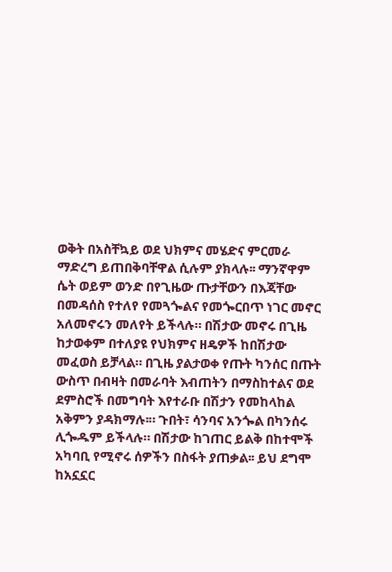ወቅት በአስቸኳይ ወደ ህክምና መሄድና ምርመራ ማድረግ ይጠበቅባቸዋል ሲሉም ያክላሉ፡፡ ማንኛዋም ሴት ወይም ወንድ በየጊዜው ጡታቸውን በእጃቸው በመዳሰስ የተለየ የመጓጐልና የመጐርበጥ ነገር መኖር አለመኖሩን መለየት ይችላሉ። በሽታው መኖሩ በጊዜ ከታወቀም በተለያዩ የህክምና ዘዴዎች ከበሽታው መፈወስ ይቻላል። በጊዜ ያልታወቀ የጡት ካንሰር በጡት ውስጥ በብዛት በመራባት እብጠትን በማስከተልና ወደ ደምስሮች በመግባት እየተራቡ በሽታን የመከላከል አቅምን ያዳክማሉ፡። ጉበት፣ ሳንባና አንጐል በካንሰሩ ሊጐዱም ይችላሉ። በሽታው ከገጠር ይልቅ በከተሞች አካባቢ የሚኖሩ ሰዎችን በስፋት ያጠቃል፡፡ ይህ ደግሞ ከአኗኗር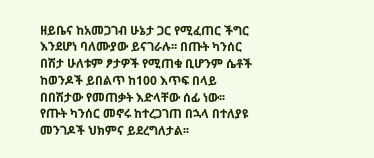ዘይቤና ከአመጋገብ ሁኔታ ጋር የሚፈጠር ችግር እንደሆነ ባለሙያው ይናገራሉ፡፡ በጡት ካንሰር በሽታ ሁለቱም ፆታዎች የሚጠቁ ቢሆንም ሴቶች ከወንዶች ይበልጥ ከ100 እጥፍ በላይ በበሽታው የመጠቃት እድላቸው ሰፊ ነው፡፡
የጡት ካንሰር መኖሩ ከተረጋገጠ በኋላ በተለያዩ መንገዶች ህክምና ይደረግለታል፡፡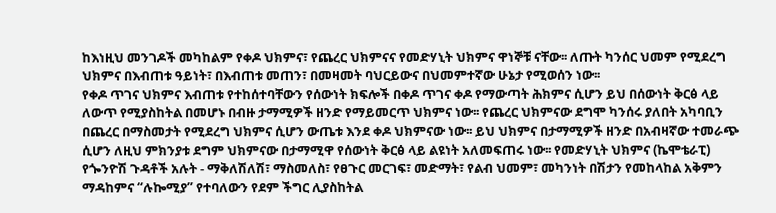ከእነዚህ መንገዶች መካከልም የቀዶ ህክምና፣ የጨረር ህክምናና የመድሃኒት ህክምና ዋነኞቹ ናቸው፡፡ ለጡት ካንሰር ህመም የሚደረግ ህክምና በእብጠቱ ዓይነት፣ በእብጠቱ መጠን፣ በመዛመት ባህርይውና በህመምተኛው ሁኔታ የሚወሰን ነው፡፡
የቀዶ ጥገና ህክምና እብጠቱ የተከሰተባቸውን የሰውነት ክፍሎች በቀዶ ጥገና ቀዶ የማውጣት ሕክምና ሲሆን ይህ በሰውነት ቅርፅ ላይ ለውጥ የሚያስከትል በመሆኑ በብዙ ታማሚዎች ዘንድ የማይመርጥ ህክምና ነው፡፡ የጨረር ህክምናው ደግሞ ካንሰሩ ያለበት አካባቢን በጨረር በማስመታት የሚደረግ ህክምና ሲሆን ውጤቱ እንደ ቀዶ ህክምናው ነው፡፡ ይህ ህክምና በታማሚዎች ዘንድ በአብዛኛው ተመራጭ ሲሆን ለዚህ ምክንያቱ ደግም ህክምናው በታማሚዋ የሰውነት ቅርፅ ላይ ልዩነት አለመፍጠሩ ነው፡፡ የመድሃኒት ህክምና (ኬሞቴራፒ) የጐንዮሽ ጉዳቶች አሉት - ማቅለሽለሽ፣ ማስመለስ፣ የፀጉር መርገፍ፣ መድማት፣ የልብ ህመም፣ መካንነት በሽታን የመከላከል አቅምን ማዳከምና “ሉኰሚያ” የተባለውን የደም ችግር ሊያስከትል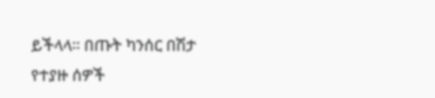ይችላላ። በጡት ካንሰር በሽታ የተያዙ ሰዎች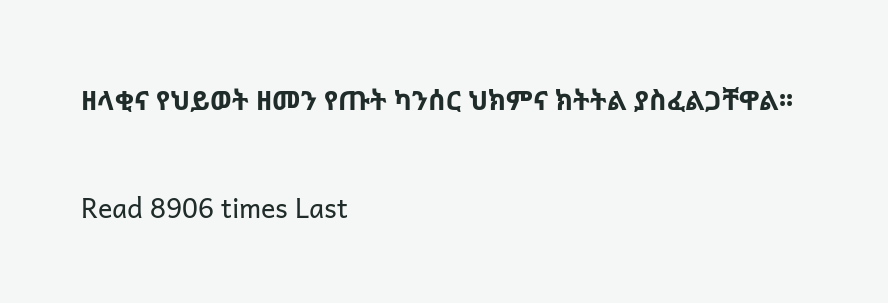ዘላቂና የህይወት ዘመን የጡት ካንሰር ህክምና ክትትል ያስፈልጋቸዋል፡፡

Read 8906 times Last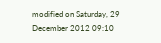modified on Saturday, 29 December 2012 09:10